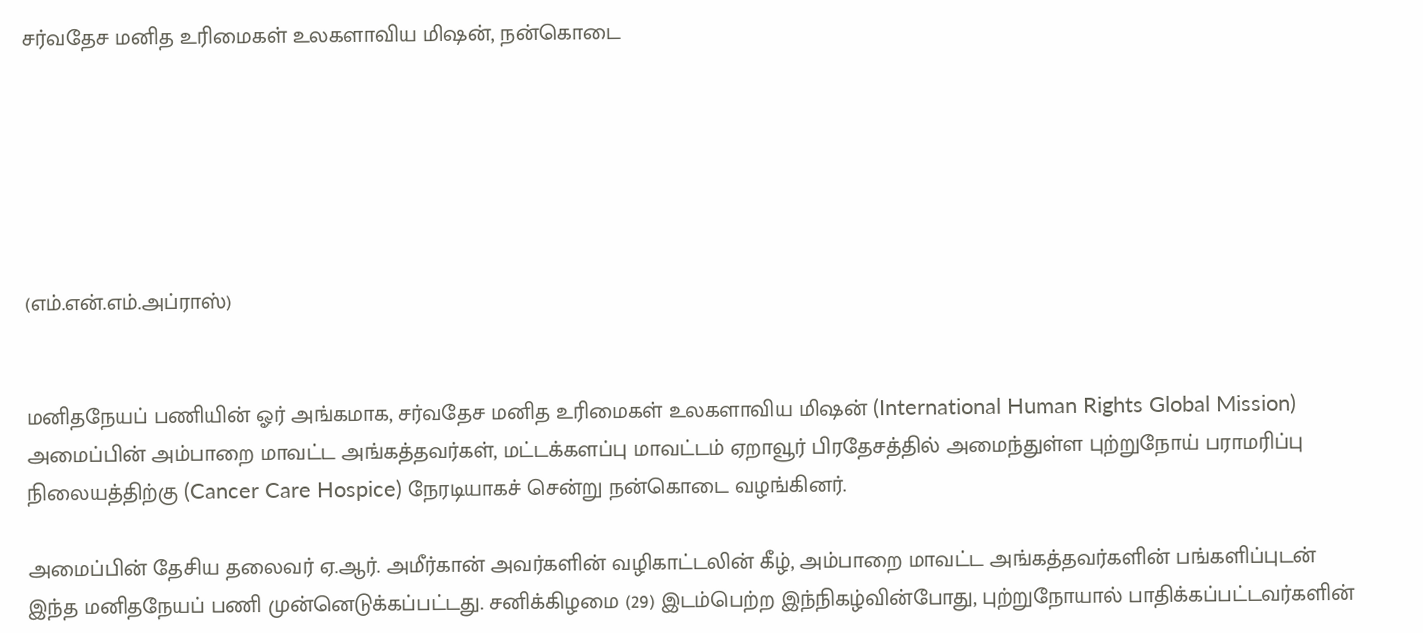சர்வதேச மனித உரிமைகள் உலகளாவிய மிஷன், நன்கொடை






(எம்.என்.எம்.அப்ராஸ்)


மனிதநேயப் பணியின் ஓர் அங்கமாக, சர்வதேச மனித உரிமைகள் உலகளாவிய மிஷன் (International Human Rights Global Mission) அமைப்பின் அம்பாறை மாவட்ட அங்கத்தவர்கள், மட்டக்களப்பு மாவட்டம் ஏறாவூர் பிரதேசத்தில் அமைந்துள்ள புற்றுநோய் பராமரிப்பு நிலையத்திற்கு (Cancer Care Hospice) நேரடியாகச் சென்று நன்கொடை வழங்கினர்.

அமைப்பின் தேசிய தலைவர் ஏ.ஆர். அமீர்கான் அவர்களின் வழிகாட்டலின் கீழ், அம்பாறை மாவட்ட அங்கத்தவர்களின் பங்களிப்புடன் இந்த மனிதநேயப் பணி முன்னெடுக்கப்பட்டது. சனிக்கிழமை (29) இடம்பெற்ற இந்நிகழ்வின்போது, புற்றுநோயால் பாதிக்கப்பட்டவர்களின்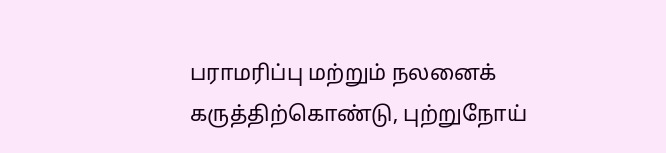பராமரிப்பு மற்றும் நலனைக் கருத்திற்கொண்டு, புற்றுநோய்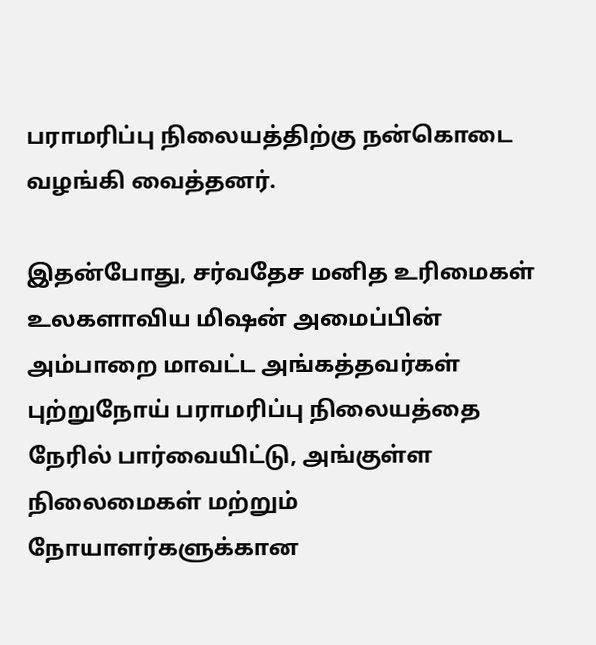பராமரிப்பு நிலையத்திற்கு நன்கொடை வழங்கி வைத்தனர்.

இதன்போது, சர்வதேச மனித உரிமைகள் உலகளாவிய மிஷன் அமைப்பின் அம்பாறை மாவட்ட அங்கத்தவர்கள் புற்றுநோய் பராமரிப்பு நிலையத்தை நேரில் பார்வையிட்டு, அங்குள்ள நிலைமைகள் மற்றும் நோயாளர்களுக்கான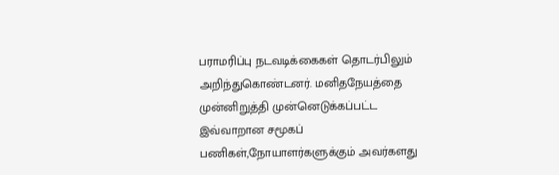பராமரிப்பு நடவடிக்கைகள் தொடர்பிலும் அறிந்துகொண்டனர். மனிதநேயத்தை முன்னிறுத்தி முன்னெடுக்கப்பட்ட இவ்வாறான சமூகப் பணிகள்,நோயாளர்களுக்கும் அவர்களது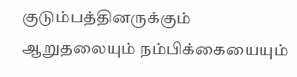குடும்பத்தினருக்கும் ஆறுதலையும் நம்பிக்கையையும்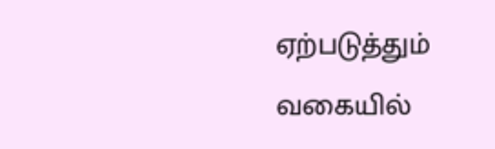ஏற்படுத்தும் வகையில்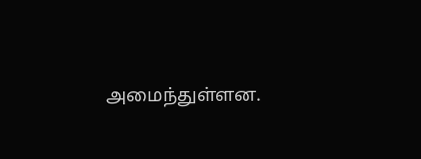அமைந்துள்ளன.